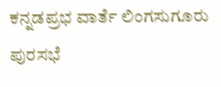ಕನ್ನಡಪ್ರಭ ವಾರ್ತೆ ಲಿಂಗಸುಗೂರು
ಪುರಸಭೆ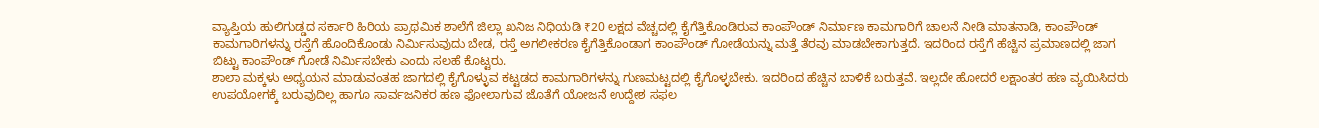ವ್ಯಾಪ್ತಿಯ ಹುಲಿಗುಡ್ಡದ ಸರ್ಕಾರಿ ಹಿರಿಯ ಪ್ರಾಥಮಿಕ ಶಾಲೆಗೆ ಜಿಲ್ಲಾ ಖನಿಜ ನಿಧಿಯಡಿ ₹20 ಲಕ್ಷದ ವೆಚ್ಚದಲ್ಲಿ ಕೈಗೆತ್ತಿಕೊಂಡಿರುವ ಕಾಂಪೌಂಡ್ ನಿರ್ಮಾಣ ಕಾಮಗಾರಿಗೆ ಚಾಲನೆ ನೀಡಿ ಮಾತನಾಡಿ, ಕಾಂಪೌಂಡ್ ಕಾಮಗಾರಿಗಳನ್ನು ರಸ್ತೆಗೆ ಹೊಂದಿಕೊಂಡು ನಿರ್ಮಿಸುವುದು ಬೇಡ, ರಸ್ತೆ ಅಗಲೀಕರಣ ಕೈಗೆತ್ತಿಕೊಂಡಾಗ ಕಾಂಪೌಂಡ್ ಗೋಡೆಯನ್ನು ಮತ್ತೆ ತೆರವು ಮಾಡಬೇಕಾಗುತ್ತದೆ. ಇದರಿಂದ ರಸ್ತೆಗೆ ಹೆಚ್ಚಿನ ಪ್ರಮಾಣದಲ್ಲಿ ಜಾಗ ಬಿಟ್ಟು ಕಾಂಪೌಂಡ್ ಗೋಡೆ ನಿರ್ಮಿಸಬೇಕು ಎಂದು ಸಲಹೆ ಕೊಟ್ಟರು.
ಶಾಲಾ ಮಕ್ಕಳು ಅಧ್ಯಯನ ಮಾಡುವಂತಹ ಜಾಗದಲ್ಲಿ ಕೈಗೊಳ್ಳುವ ಕಟ್ಟಡದ ಕಾಮಗಾರಿಗಳನ್ನು ಗುಣಮಟ್ಟದಲ್ಲಿ ಕೈಗೊಳ್ಳಬೇಕು. ಇದರಿಂದ ಹೆಚ್ಚಿನ ಬಾಳಿಕೆ ಬರುತ್ತವೆ. ಇಲ್ಲದೇ ಹೋದರೆ ಲಕ್ಷಾಂತರ ಹಣ ವ್ಯಯಿಸಿದರು ಉಪಯೋಗಕ್ಕೆ ಬರುವುದಿಲ್ಲ ಹಾಗೂ ಸಾರ್ವಜನಿಕರ ಹಣ ಫೋಲಾಗುವ ಜೊತೆಗೆ ಯೋಜನೆ ಉದ್ದೇಶ ಸಫಲ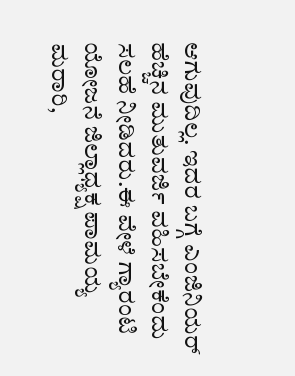ಆಗುವುದಿಲ್ಲ. ಇದರ ಬಗ್ಗೆ ಎಂಜಿನಿಯರ್ ಹೆಚ್ಚಿನ ಮುತುವರ್ಜಿ ವಹಿಸಬೇಕೆಂದು ಸಲಹೆ ನೀಡಿದರು.ಈ ವೇಳೆ ಗ್ಯಾರಂಟಿ ಯೋಜನೆ ಜಿಲ್ಲಾಧ್ಯಕ್ಷ ಪಾಮಯ್ಯ ಮರಾರಿ,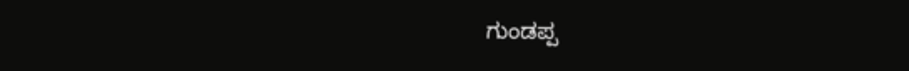ಗುಂಡಪ್ಪ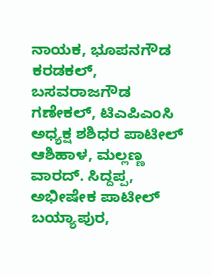ನಾಯಕ, ಭೂಪನಗೌಡ ಕರಡಕಲ್, ಬಸವರಾಜಗೌಡ ಗಣೇಕಲ್, ಟಿಎಪಿಎಂಸಿ ಅಧ್ಯಕ್ಷ ಶಶಿಧರ ಪಾಟೀಲ್ ಆಶಿಹಾಳ, ಮಲ್ಲಣ್ಣ ವಾರದ್. ಸಿದ್ದಪ್ಪ, ಅಭೀಷೇಕ ಪಾಟೀಲ್ ಬಯ್ಯಾಪುರ,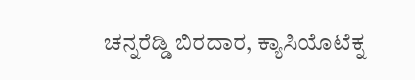ಚನ್ನರೆಡ್ಡಿ ಬಿರದಾರ, ಕ್ಯಾಸಿಯೊಟೆಕ್ನ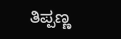ತಿಪ್ಪಣ್ಣ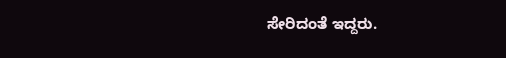ಸೇರಿದಂತೆ ಇದ್ದರು.